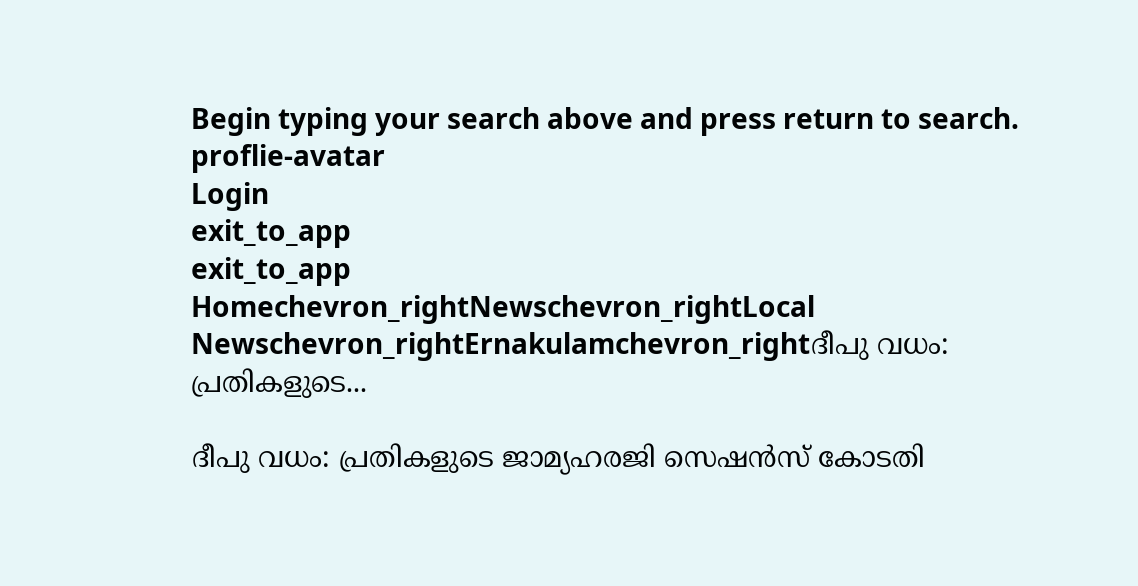Begin typing your search above and press return to search.
proflie-avatar
Login
exit_to_app
exit_to_app
Homechevron_rightNewschevron_rightLocal Newschevron_rightErnakulamchevron_rightദീപു വധം: പ്രതികളുടെ...

ദീപു വധം: പ്രതികളുടെ ജാമ്യഹരജി സെഷൻസ് കോടതി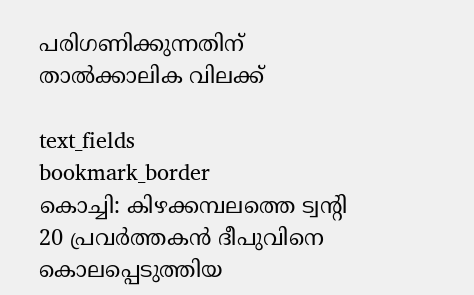പരിഗണിക്കുന്നതിന് താൽക്കാലിക വിലക്ക്

text_fields
bookmark_border
കൊച്ചി: കിഴക്കമ്പലത്തെ ട്വന്റി 20 പ്രവർത്തകൻ ദീപുവിനെ കൊലപ്പെടുത്തിയ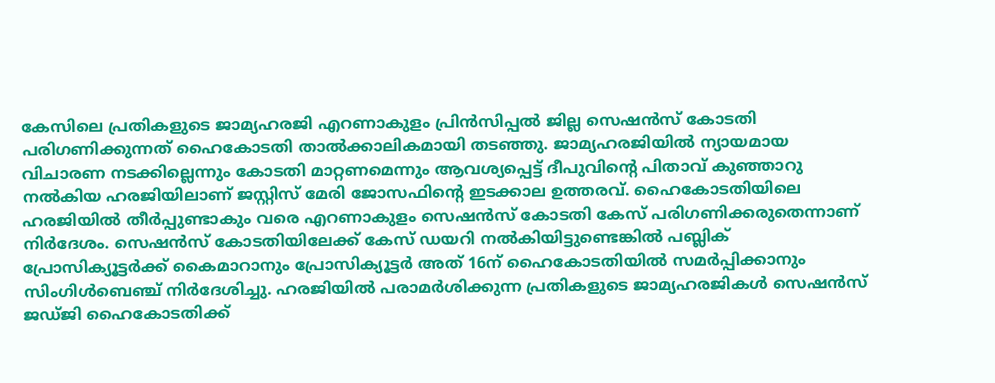കേസിലെ പ്രതികളുടെ ജാമ്യഹരജി എറണാകുളം പ്രിൻസിപ്പൽ ജില്ല സെഷൻസ് കോടതി പരിഗണിക്കുന്നത് ഹൈകോടതി താൽക്കാലികമായി തടഞ്ഞു. ജാമ്യഹരജിയിൽ ന്യായമായ വിചാരണ നടക്കില്ലെന്നും കോടതി മാറ്റണമെന്നും ആവശ്യപ്പെട്ട് ദീപുവിന്‍റെ പിതാവ് കുഞ്ഞാറു നൽകിയ ഹരജിയിലാണ് ജസ്റ്റിസ് മേരി ജോസഫിന്‍റെ ഇടക്കാല ഉത്തരവ്. ഹൈകോടതിയിലെ ഹരജിയിൽ തീർപ്പുണ്ടാകും വരെ എറണാകുളം സെഷൻസ് കോടതി കേസ് പരിഗണിക്കരുതെന്നാണ് നിർദേശം. സെഷൻസ് കോടതിയിലേക്ക് കേസ് ഡയറി നൽകിയിട്ടുണ്ടെങ്കിൽ പബ്ലിക് പ്രോസിക്യൂട്ടർക്ക് കൈമാറാനും പ്രോസിക്യൂട്ടർ അത് 16ന് ഹൈകോടതിയിൽ സമർപ്പിക്കാനും സിംഗിൾബെഞ്ച് നിർദേശിച്ചു. ഹരജിയിൽ പരാമർശിക്കുന്ന പ്രതികളുടെ ജാമ്യഹരജികൾ സെഷൻസ് ജഡ്ജി ഹൈകോടതിക്ക്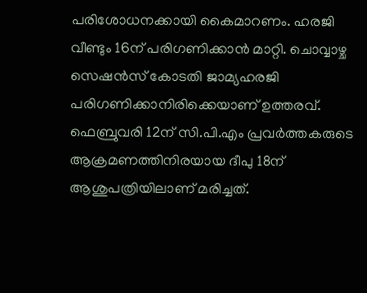പരിശോധനക്കായി കൈമാറണം. ഹരജി വീണ്ടും 16ന് പരിഗണിക്കാൻ മാറ്റി. ചൊവ്വാഴ്ച സെഷൻസ് കോടതി ജാമ്യഹരജി പരിഗണിക്കാനിരിക്കെയാണ് ഉത്തരവ്. ഫെബ്രുവരി 12ന് സി.പി.എം പ്രവർത്തകരുടെ ആക്രമണത്തിനിരയായ ദീപു 18ന് ആശുപത്രിയിലാണ് മരിച്ചത്.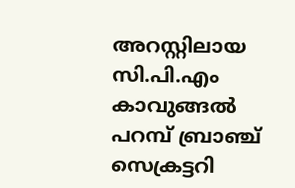അറസ്റ്റിലായ സി.പി.എം കാവുങ്ങൽ പറമ്പ് ബ്രാഞ്ച് സെക്രട്ടറി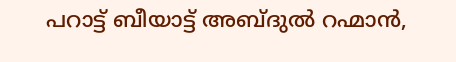പറാട്ട് ബീയാട്ട് അബ്ദുൽ റഹ്മാൻ,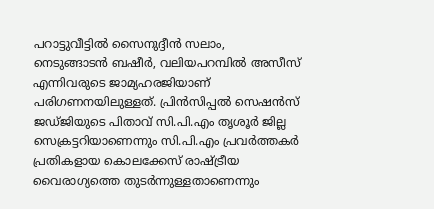പറാട്ടുവീട്ടിൽ സൈനുദ്ദീൻ സലാം, നെടുങ്ങാടൻ ബഷീർ, വലിയപറമ്പിൽ അസീസ് എന്നിവരുടെ ജാമ്യഹരജിയാണ് പരിഗണനയിലുള്ളത്. പ്രിൻസിപ്പൽ സെഷൻസ് ജഡ്ജിയുടെ പിതാവ് സി.പി.എം തൃശൂർ ജില്ല സെക്രട്ടറിയാണെന്നും സി.പി.എം പ്രവർത്തകർ പ്രതികളായ കൊലക്കേസ് രാഷ്ട്രീയ വൈരാഗ്യത്തെ തുടർന്നുള്ളതാണെന്നും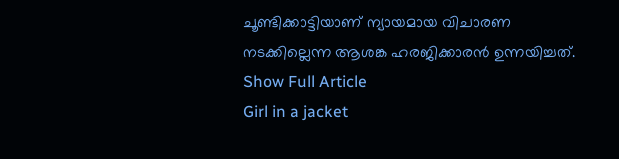ചൂണ്ടിക്കാട്ടിയാണ് ന്യായമായ വിചാരണ നടക്കില്ലെന്ന ആശങ്ക ഹരജിക്കാരൻ ഉന്നയിച്ചത്.
Show Full Article
Girl in a jacket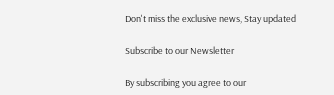Don't miss the exclusive news, Stay updated

Subscribe to our Newsletter

By subscribing you agree to our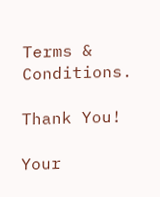Terms & Conditions.

Thank You!

Your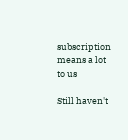subscription means a lot to us

Still haven't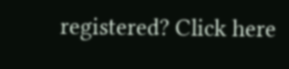registered? Click here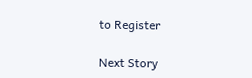to Register

Next Story